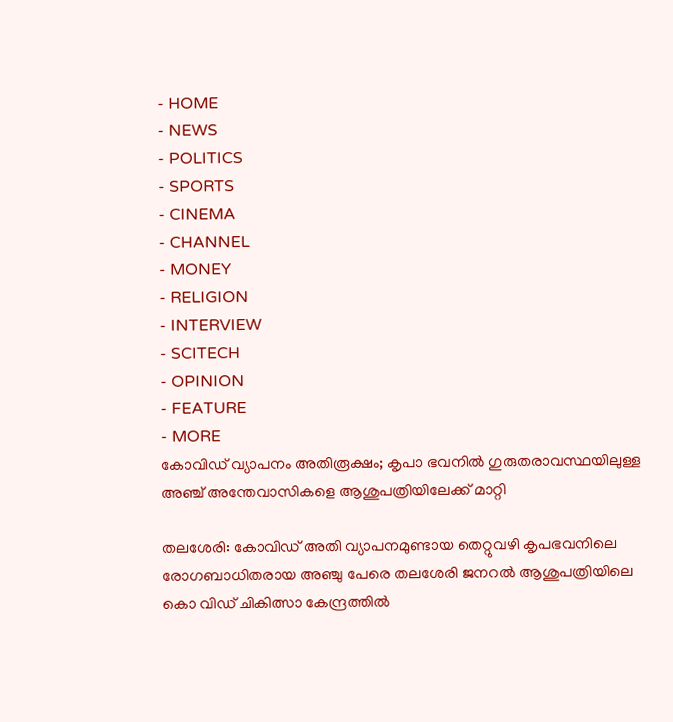- HOME
- NEWS
- POLITICS
- SPORTS
- CINEMA
- CHANNEL
- MONEY
- RELIGION
- INTERVIEW
- SCITECH
- OPINION
- FEATURE
- MORE
കോവിഡ് വ്യാപനം അതിരൂക്ഷം; കൃപാ ഭവനിൽ ഗുരുതരാവസ്ഥയിലുള്ള അഞ്ച് അന്തേവാസികളെ ആശുപത്രിയിലേക്ക് മാറ്റി

തലശേരി: കോവിഡ് അതി വ്യാപനമുണ്ടായ തെറ്റുവഴി കൃപഭവനിലെ രോഗബാധിതരായ അഞ്ചു പേരെ തലശേരി ജനറൽ ആശുപത്രിയിലെ കൊ വിഡ് ചികിത്സാ കേന്ദ്രത്തിൽ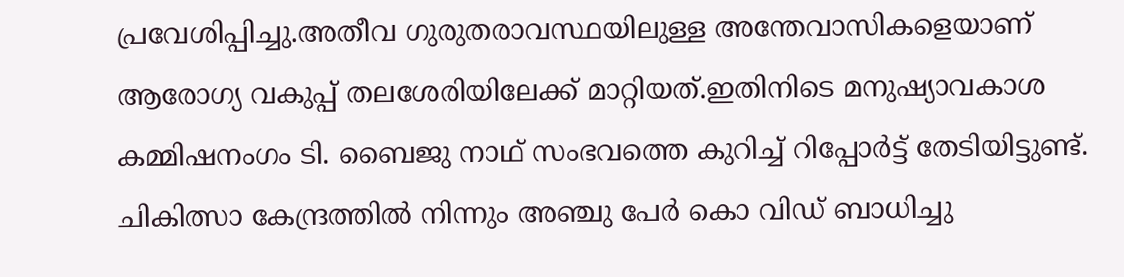പ്രവേശിപ്പിച്ചു.അതീവ ഗുരുതരാവസ്ഥയിലുള്ള അന്തേവാസികളെയാണ് ആരോഗ്യ വകുപ്പ് തലശേരിയിലേക്ക് മാറ്റിയത്.ഇതിനിടെ മനുഷ്യാവകാശ കമ്മിഷനംഗം ടി. ബൈജു നാഥ് സംഭവത്തെ കുറിച്ച് റിപ്പോർട്ട് തേടിയിട്ടുണ്ട്. ചികിത്സാ കേന്ദ്രത്തിൽ നിന്നും അഞ്ചു പേർ കൊ വിഡ് ബാധിച്ചു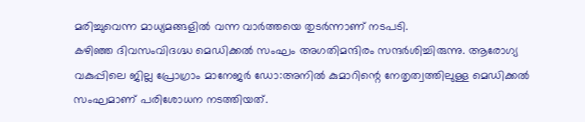മരിച്ചുവെന്ന മാധ്യമങ്ങളിൽ വന്ന വാർത്തയെ തുടർന്നാണ് നടപടി.
കഴിഞ്ഞ ദിവസംവിദഗ്ദ്ധ മെഡിക്കൽ സംഘം അഗതിമന്ദിരം സന്ദർശിച്ചിരുന്നു. ആരോഗ്യ വകുപ്പിലെ ജില്ല പ്രോഗ്രാം മാനേജർ ഡോ:അനിൽ കുമാറിന്റെ നേതൃത്വത്തിലുള്ള മെഡിക്കൽ സംഘമാണ് പരിശോധന നടത്തിയത്.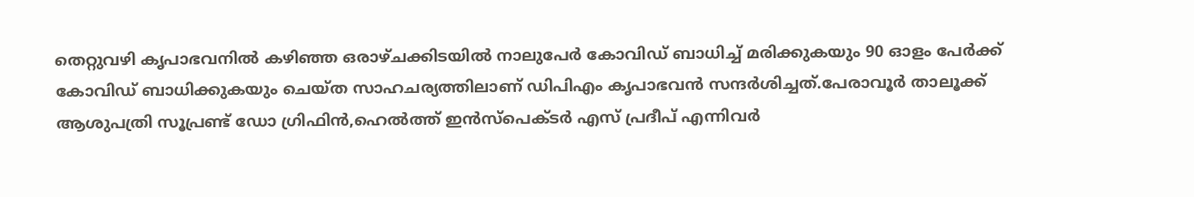തെറ്റുവഴി കൃപാഭവനിൽ കഴിഞ്ഞ ഒരാഴ്ചക്കിടയിൽ നാലുപേർ കോവിഡ് ബാധിച്ച് മരിക്കുകയും 90 ഓളം പേർക്ക് കോവിഡ് ബാധിക്കുകയും ചെയ്ത സാഹചര്യത്തിലാണ് ഡിപിഎം കൃപാഭവൻ സന്ദർശിച്ചത്.പേരാവൂർ താലൂക്ക് ആശുപത്രി സൂപ്രണ്ട് ഡോ ഗ്രിഫിൻ,ഹെൽത്ത് ഇൻസ്പെക്ടർ എസ് പ്രദീപ് എന്നിവർ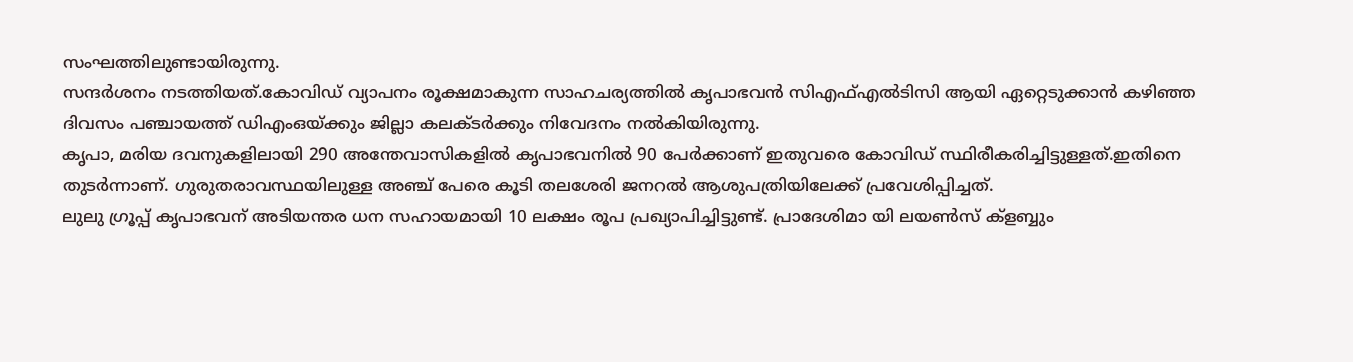സംഘത്തിലുണ്ടായിരുന്നു.
സന്ദർശനം നടത്തിയത്.കോവിഡ് വ്യാപനം രൂക്ഷമാകുന്ന സാഹചര്യത്തിൽ കൃപാഭവൻ സിഎഫ്എൽടിസി ആയി ഏറ്റെടുക്കാൻ കഴിഞ്ഞ ദിവസം പഞ്ചായത്ത് ഡിഎംഒയ്ക്കും ജില്ലാ കലക്ടർക്കും നിവേദനം നൽകിയിരുന്നു.
കൃപാ, മരിയ ദവനുകളിലായി 290 അന്തേവാസികളിൽ കൃപാഭവനിൽ 90 പേർക്കാണ് ഇതുവരെ കോവിഡ് സ്ഥിരീകരിച്ചിട്ടുള്ളത്.ഇതിനെ തുടർന്നാണ്. ഗുരുതരാവസ്ഥയിലുള്ള അഞ്ച് പേരെ കൂടി തലശേരി ജനറൽ ആശുപത്രിയിലേക്ക് പ്രവേശിപ്പിച്ചത്.
ലുലു ഗ്രൂപ്പ് കൃപാഭവന് അടിയന്തര ധന സഹായമായി 10 ലക്ഷം രൂപ പ്രഖ്യാപിച്ചിട്ടുണ്ട്. പ്രാദേശിമാ യി ലയൺസ് ക്ളബ്ബും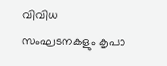വിവിധ സംഘടനകളും കൃപാ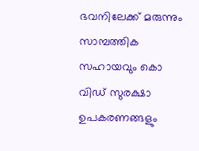ഭവനിലേക്ക് മരുന്നും സാമ്പത്തിക സഹായവും കൊ വിഡ് സുരക്ഷാ ഉപകരണങ്ങളും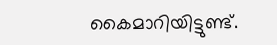കൈമാറിയിട്ടുണ്ട്.